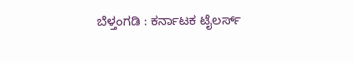ಬೆಳ್ತಂಗಡಿ : ಕರ್ನಾಟಕ ಟೈಲರ್ಸ್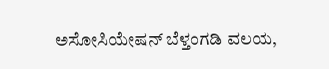ಅಸೋಸಿಯೇಷನ್ ಬೆಳ್ತಂಗಡಿ ವಲಯ,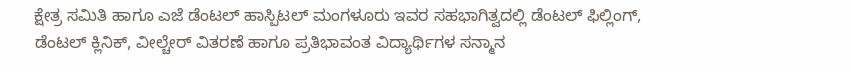ಕ್ಷೇತ್ರ ಸಮಿತಿ ಹಾಗೂ ಎಜೆ ಡೆಂಟಲ್ ಹಾಸ್ಪಿಟಲ್ ಮಂಗಳೂರು ಇವರ ಸಹಭಾಗಿತ್ವದಲ್ಲಿ ಡೆಂಟಲ್ ಫಿಲ್ಲಿಂಗ್, ಡೆಂಟಲ್ ಕ್ಲಿನಿಕ್, ವೀಲ್ಚೇರ್ ವಿತರಣೆ ಹಾಗೂ ಪ್ರತಿಭಾವಂತ ವಿದ್ಯಾರ್ಥಿಗಳ ಸನ್ಮಾನ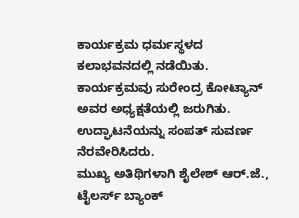ಕಾರ್ಯಕ್ರಮ ಧರ್ಮಸ್ಥಳದ ಕಲಾಭವನದಲ್ಲಿ ನಡೆಯಿತು.
ಕಾರ್ಯಕ್ರಮವು ಸುರೇಂದ್ರ ಕೋಟ್ಯಾನ್ ಅವರ ಅಧ್ಯಕ್ಷತೆಯಲ್ಲಿ ಜರುಗಿತು. ಉದ್ಘಾಟನೆಯನ್ನು ಸಂಪತ್ ಸುವರ್ಣ ನೆರವೇರಿಸಿದರು.
ಮುಖ್ಯ ಅತಿಥಿಗಳಾಗಿ ಶೈಲೇಶ್ ಆರ್.ಜೆ., ಟೈಲರ್ಸ್ ಬ್ಯಾಂಕ್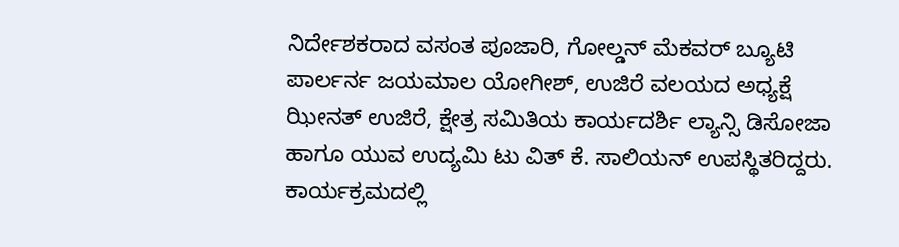ನಿರ್ದೇಶಕರಾದ ವಸಂತ ಪೂಜಾರಿ, ಗೋಲ್ಡನ್ ಮೆಕವರ್ ಬ್ಯೂಟಿ ಪಾರ್ಲರ್ನ ಜಯಮಾಲ ಯೋಗೀಶ್, ಉಜಿರೆ ವಲಯದ ಅಧ್ಯಕ್ಷೆ ಝೀನತ್ ಉಜಿರೆ, ಕ್ಷೇತ್ರ ಸಮಿತಿಯ ಕಾರ್ಯದರ್ಶಿ ಲ್ಯಾನ್ಸಿ ಡಿಸೋಜಾ ಹಾಗೂ ಯುವ ಉದ್ಯಮಿ ಟು ವಿತ್ ಕೆ. ಸಾಲಿಯನ್ ಉಪಸ್ಥಿತರಿದ್ದರು.
ಕಾರ್ಯಕ್ರಮದಲ್ಲಿ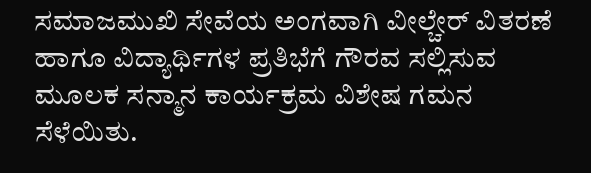ಸಮಾಜಮುಖಿ ಸೇವೆಯ ಅಂಗವಾಗಿ ವೀಲ್ಚೇರ್ ವಿತರಣೆ ಹಾಗೂ ವಿದ್ಯಾರ್ಥಿಗಳ ಪ್ರತಿಭೆಗೆ ಗೌರವ ಸಲ್ಲಿಸುವ ಮೂಲಕ ಸನ್ಮಾನ ಕಾರ್ಯಕ್ರಮ ವಿಶೇಷ ಗಮನ ಸೆಳೆಯಿತು.